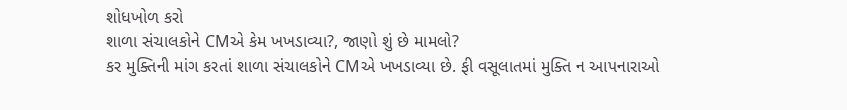શોધખોળ કરો
શાળા સંચાલકોને CMએ કેમ ખખડાવ્યા?, જાણો શું છે મામલો?
કર મુક્તિની માંગ કરતાં શાળા સંચાલકોને CMએ ખખડાવ્યા છે. ફી વસૂલાતમાં મુક્તિ ન આપનારાઓ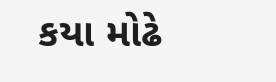કયા મોઢે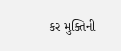કર મુક્તિની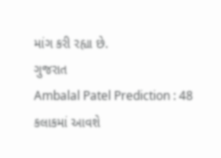માંગ કરી રહ્યા છે.
ગુજરાત
Ambalal Patel Prediction : 48 કલાકમાં આવશે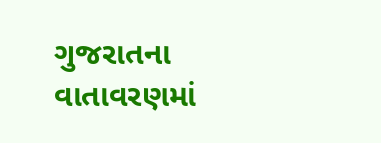ગુજરાતના વાતાવરણમાં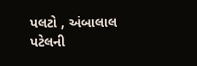પલટો , અંબાલાલ પટેલની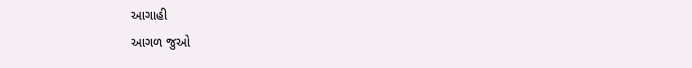આગાહી
આગળ જુઓ